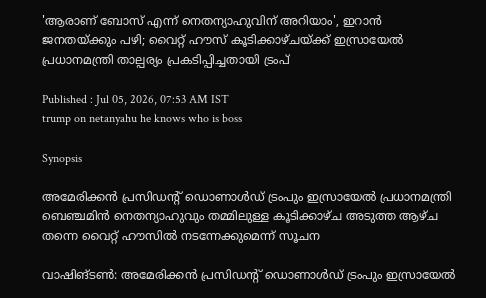'ആരാണ് ബോസ് എന്ന് നെതന്യാഹുവിന് അറിയാം', ഇറാൻ ജനതയ്ക്കും പഴി; വൈറ്റ് ഹൗസ് കൂടിക്കാഴ്ചയ്ക്ക് ഇസ്രായേൽ പ്രധാനമന്ത്രി താല്പര്യം പ്രകടിപ്പിച്ചതായി ട്രംപ്

Published : Jul 05, 2026, 07:53 AM IST
trump on netanyahu he knows who is boss

Synopsis

അമേരിക്കൻ പ്രസിഡന്‍റ് ഡൊണാൾഡ് ട്രംപും ഇസ്രായേൽ പ്രധാനമന്ത്രി ബെഞ്ചമിൻ നെതന്യാഹുവും തമ്മിലുള്ള കൂടിക്കാഴ്ച അടുത്ത ആഴ്ച തന്നെ വൈറ്റ് ഹൗസിൽ നടന്നേക്കുമെന്ന് സൂചന

വാഷിങ്ടണ്‍: അമേരിക്കൻ പ്രസിഡന്‍റ് ഡൊണാൾഡ് ട്രംപും ഇസ്രായേൽ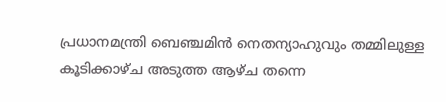പ്രധാനമന്ത്രി ബെഞ്ചമിൻ നെതന്യാഹുവും തമ്മിലുള്ള കൂടിക്കാഴ്ച അടുത്ത ആഴ്ച തന്നെ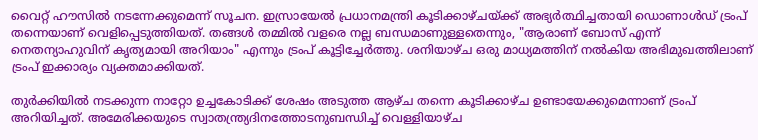വൈറ്റ് ഹൗസിൽ നടന്നേക്കുമെന്ന് സൂചന. ഇസ്രായേൽ പ്രധാനമന്ത്രി കൂടിക്കാഴ്ചയ്ക്ക് അഭ്യർത്ഥിച്ചതായി ഡൊണാൾഡ് ട്രംപ് തന്നെയാണ് വെളിപ്പെടുത്തിയത്. തങ്ങൾ തമ്മിൽ വളരെ നല്ല ബന്ധമാണുള്ളതെന്നും, "ആരാണ് ബോസ് എന്ന് നെതന്യാഹുവിന് കൃത്യമായി അറിയാം" എന്നും ട്രംപ് കൂട്ടിച്ചേർത്തു. ശനിയാഴ്ച ഒരു മാധ്യമത്തിന് നൽകിയ അഭിമുഖത്തിലാണ് ട്രംപ് ഇക്കാര്യം വ്യക്തമാക്കിയത്.

തുർക്കിയിൽ നടക്കുന്ന നാറ്റോ ഉച്ചകോടിക്ക് ശേഷം അടുത്ത ആഴ്ച തന്നെ കൂടിക്കാഴ്ച ഉണ്ടായേക്കുമെന്നാണ് ട്രംപ് അറിയിച്ചത്. അമേരിക്കയുടെ സ്വാതന്ത്ര്യദിനത്തോടനുബന്ധിച്ച് വെള്ളിയാഴ്ച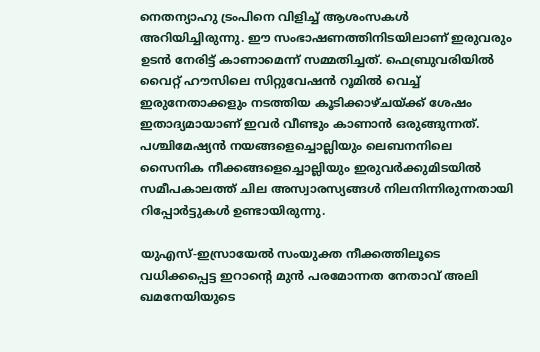നെതന്യാഹു ട്രംപിനെ വിളിച്ച് ആശംസകൾ അറിയിച്ചിരുന്നു. ഈ സംഭാഷണത്തിനിടയിലാണ് ഇരുവരും ഉടൻ നേരിട്ട് കാണാമെന്ന് സമ്മതിച്ചത്. ഫെബ്രുവരിയിൽ വൈറ്റ് ഹൗസിലെ സിറ്റുവേഷൻ റൂമിൽ വെച്ച് ഇരുനേതാക്കളും നടത്തിയ കൂടിക്കാഴ്ചയ്ക്ക് ശേഷം ഇതാദ്യമായാണ് ഇവർ വീണ്ടും കാണാൻ ഒരുങ്ങുന്നത്. പശ്ചിമേഷ്യൻ നയങ്ങളെച്ചൊല്ലിയും ലെബനനിലെ സൈനിക നീക്കങ്ങളെച്ചൊല്ലിയും ഇരുവർക്കുമിടയിൽ സമീപകാലത്ത് ചില അസ്വാരസ്യങ്ങൾ നിലനിന്നിരുന്നതായി റിപ്പോർട്ടുകൾ ഉണ്ടായിരുന്നു.

യുഎസ്-ഇസ്രായേൽ സംയുക്ത നീക്കത്തിലൂടെ വധിക്കപ്പെട്ട ഇറാന്‍റെ മുൻ പരമോന്നത നേതാവ് അലി ഖമനേയിയുടെ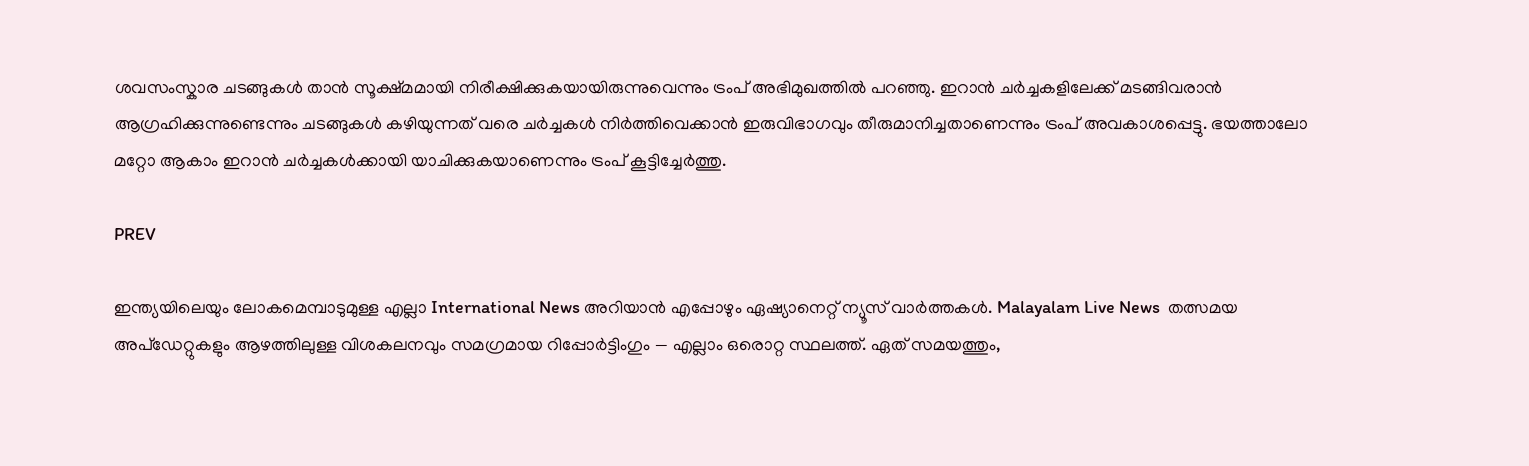ശവസംസ്കാര ചടങ്ങുകൾ താൻ സൂക്ഷ്മമായി നിരീക്ഷിക്കുകയായിരുന്നുവെന്നും ട്രംപ് അഭിമുഖത്തിൽ പറഞ്ഞു. ഇറാൻ ചർച്ചകളിലേക്ക് മടങ്ങിവരാൻ ആഗ്രഹിക്കുന്നുണ്ടെന്നും ചടങ്ങുകൾ കഴിയുന്നത് വരെ ചർച്ചകൾ നിർത്തിവെക്കാൻ ഇരുവിഭാഗവും തീരുമാനിച്ചതാണെന്നും ട്രംപ് അവകാശപ്പെട്ടു. ഭയത്താലോ മറ്റോ ആകാം ഇറാൻ ചർച്ചകൾക്കായി യാചിക്കുകയാണെന്നും ട്രംപ് കൂട്ടിച്ചേർത്തു.

PREV

ഇന്ത്യയിലെയും ലോകമെമ്പാടുമുള്ള എല്ലാ International News അറിയാൻ എപ്പോഴും ഏഷ്യാനെറ്റ് ന്യൂസ് വാർത്തകൾ. Malayalam Live News  തത്സമയ അപ്‌ഡേറ്റുകളും ആഴത്തിലുള്ള വിശകലനവും സമഗ്രമായ റിപ്പോർട്ടിംഗും — എല്ലാം ഒരൊറ്റ സ്ഥലത്ത്. ഏത് സമയത്തും,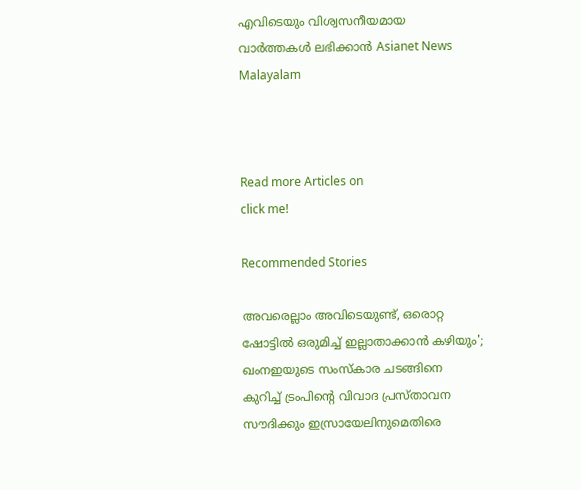എവിടെയും വിശ്വസനീയമായ വാർത്തകൾ ലഭിക്കാൻ Asianet News Malayalam



Read more Articles on
click me!

Recommended Stories

അവരെല്ലാം അവിടെയുണ്ട്, ഒരൊറ്റ ഷോട്ടിൽ ഒരുമിച്ച് ഇല്ലാതാക്കാൻ കഴിയും'; ഖംനഇയുടെ സംസ്‌കാര ചടങ്ങിനെ കുറിച്ച് ട്രംപിൻ്റെ വിവാദ പ്രസ്‌താവന
സൗദിക്കും ഇസ്രായേലിനുമെതിരെ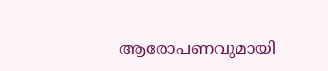ആരോപണവുമായി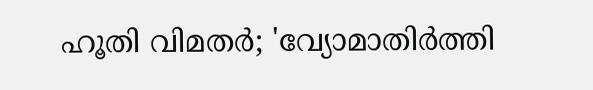ഹൂതി വിമതർ; 'വ്യോമാതിർത്തി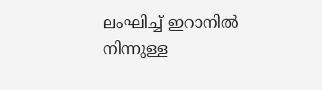ലംഘിച്ച് ഇറാനിൽ നിന്നുള്ള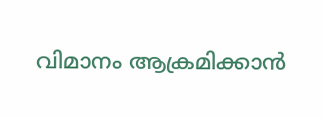വിമാനം ആക്രമിക്കാൻ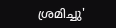ശ്രമിച്ചു'